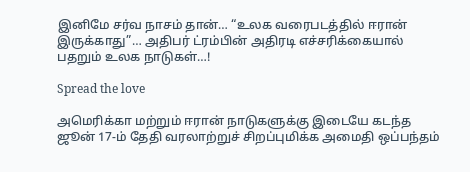இனிமே சர்வ நாசம் தான்… “உலக வரைபடத்தில் ஈரான் இருக்காது”… அதிபர் ட்ரம்பின் அதிரடி எச்சரிக்கையால் பதறும் உலக நாடுகள்…!

Spread the love

அமெரிக்கா மற்றும் ஈரான் நாடுகளுக்கு இடையே கடந்த ஜூன் 17-ம் தேதி வரலாற்றுச் சிறப்புமிக்க அமைதி ஒப்பந்தம்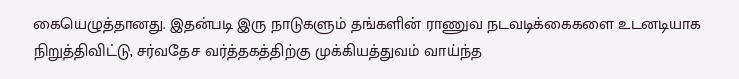கையெழுத்தானது. இதன்படி இரு நாடுகளும் தங்களின் ராணுவ நடவடிக்கைகளை உடனடியாக நிறுத்திவிட்டு, சர்வதேச வர்த்தகத்திற்கு முக்கியத்துவம் வாய்ந்த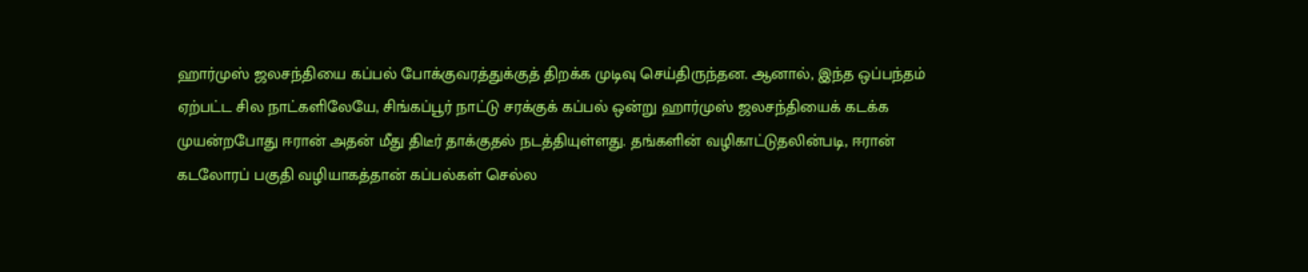ஹார்முஸ் ஜலசந்தியை கப்பல் போக்குவரத்துக்குத் திறக்க முடிவு செய்திருந்தன. ஆனால், இந்த ஒப்பந்தம் ஏற்பட்ட சில நாட்களிலேயே, சிங்கப்பூர் நாட்டு சரக்குக் கப்பல் ஒன்று ஹார்முஸ் ஜலசந்தியைக் கடக்க முயன்றபோது ஈரான் அதன் மீது திடீர் தாக்குதல் நடத்தியுள்ளது. தங்களின் வழிகாட்டுதலின்படி, ஈரான் கடலோரப் பகுதி வழியாகத்தான் கப்பல்கள் செல்ல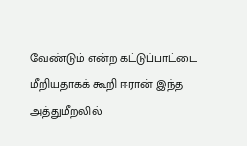வேண்டும் என்ற கட்டுப்பாட்டை மீறியதாகக் கூறி ஈரான் இந்த அத்துமீறலில்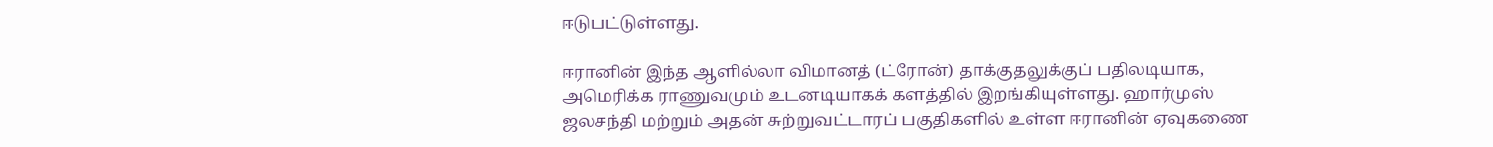ஈடுபட்டுள்ளது.

ஈரானின் இந்த ஆளில்லா விமானத் (ட்ரோன்) தாக்குதலுக்குப் பதிலடியாக, அமெரிக்க ராணுவமும் உடனடியாகக் களத்தில் இறங்கியுள்ளது. ஹார்முஸ் ஜலசந்தி மற்றும் அதன் சுற்றுவட்டாரப் பகுதிகளில் உள்ள ஈரானின் ஏவுகணை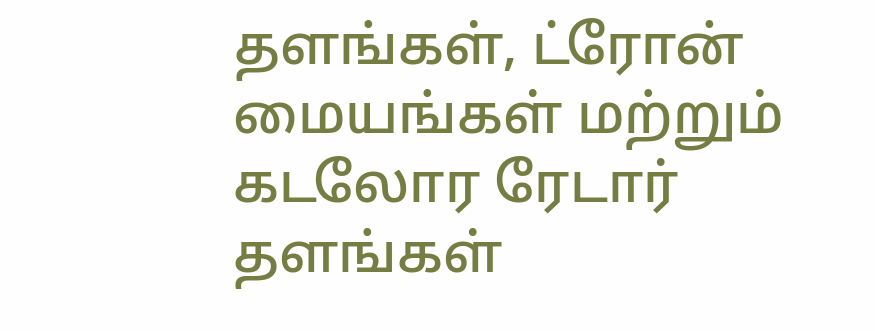தளங்கள், ட்ரோன் மையங்கள் மற்றும் கடலோர ரேடார் தளங்கள்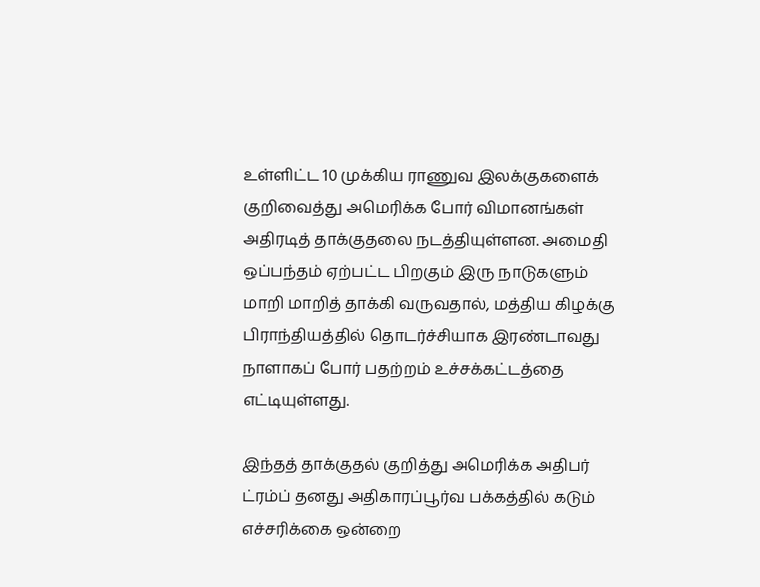உள்ளிட்ட 10 முக்கிய ராணுவ இலக்குகளைக் குறிவைத்து அமெரிக்க போர் விமானங்கள் அதிரடித் தாக்குதலை நடத்தியுள்ளன. அமைதி ஒப்பந்தம் ஏற்பட்ட பிறகும் இரு நாடுகளும் மாறி மாறித் தாக்கி வருவதால், மத்திய கிழக்கு பிராந்தியத்தில் தொடர்ச்சியாக இரண்டாவது நாளாகப் போர் பதற்றம் உச்சக்கட்டத்தை எட்டியுள்ளது.

இந்தத் தாக்குதல் குறித்து அமெரிக்க அதிபர் ட்ரம்ப் தனது அதிகாரப்பூர்வ பக்கத்தில் கடும் எச்சரிக்கை ஒன்றை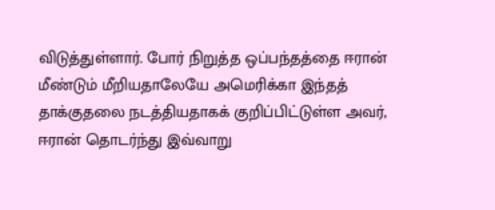விடுத்துள்ளார். போர் நிறுத்த ஒப்பந்தத்தை ஈரான் மீண்டும் மீறியதாலேயே அமெரிக்கா இந்தத் தாக்குதலை நடத்தியதாகக் குறிப்பிட்டுள்ள அவர், ஈரான் தொடர்ந்து இவ்வாறு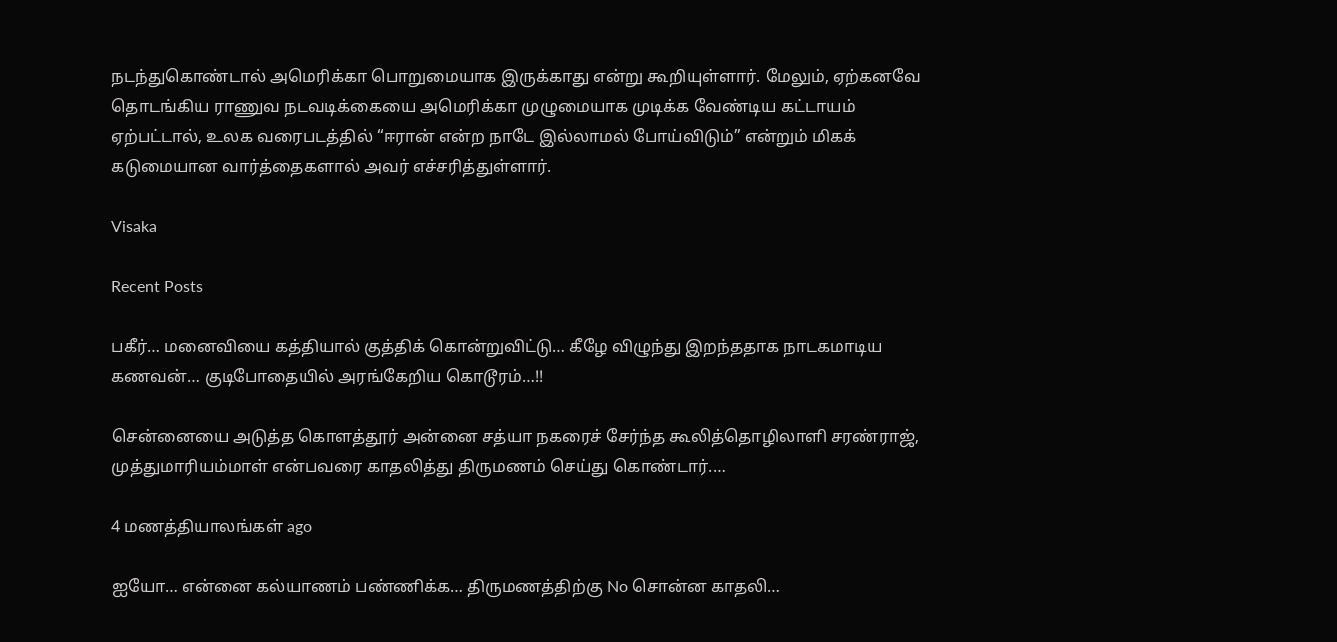நடந்துகொண்டால் அமெரிக்கா பொறுமையாக இருக்காது என்று கூறியுள்ளார். மேலும், ஏற்கனவே தொடங்கிய ராணுவ நடவடிக்கையை அமெரிக்கா முழுமையாக முடிக்க வேண்டிய கட்டாயம் ஏற்பட்டால், உலக வரைபடத்தில் “ஈரான் என்ற நாடே இல்லாமல் போய்விடும்” என்றும் மிகக் கடுமையான வார்த்தைகளால் அவர் எச்சரித்துள்ளார்.

Visaka

Recent Posts

பகீர்… மனைவியை கத்தியால் குத்திக் கொன்றுவிட்டு… கீழே விழுந்து இறந்ததாக நாடகமாடிய கணவன்… குடிபோதையில் அரங்கேறிய கொடூரம்…!!

சென்னையை அடுத்த கொளத்தூர் அன்னை சத்யா நகரைச் சேர்ந்த கூலித்தொழிலாளி சரண்ராஜ், முத்துமாரியம்மாள் என்பவரை காதலித்து திருமணம் செய்து கொண்டார்.…

4 மணத்தியாலங்கள் ago

ஐயோ… என்னை கல்யாணம் பண்ணிக்க… திருமணத்திற்கு No சொன்ன காதலி…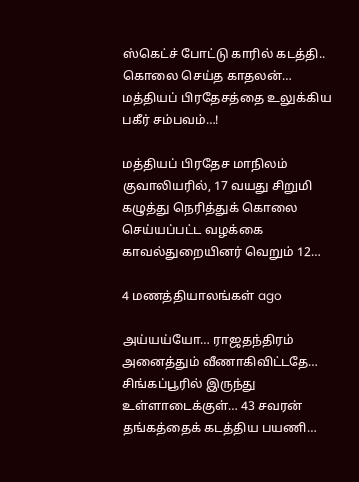ஸ்கெட்ச் போட்டு காரில் கடத்தி.. கொலை செய்த காதலன்… மத்தியப் பிரதேசத்தை உலுக்கிய பகீர் சம்பவம்…!

மத்தியப் பிரதேச மாநிலம் குவாலியரில், 17 வயது சிறுமி கழுத்து நெரித்துக் கொலை செய்யப்பட்ட வழக்கை காவல்துறையினர் வெறும் 12…

4 மணத்தியாலங்கள் ago

அய்யய்யோ… ராஜதந்திரம் அனைத்தும் வீணாகிவிட்டதே… சிங்கப்பூரில் இருந்து உள்ளாடைக்குள்… 43 சவரன் தங்கத்தைக் கடத்திய பயணி…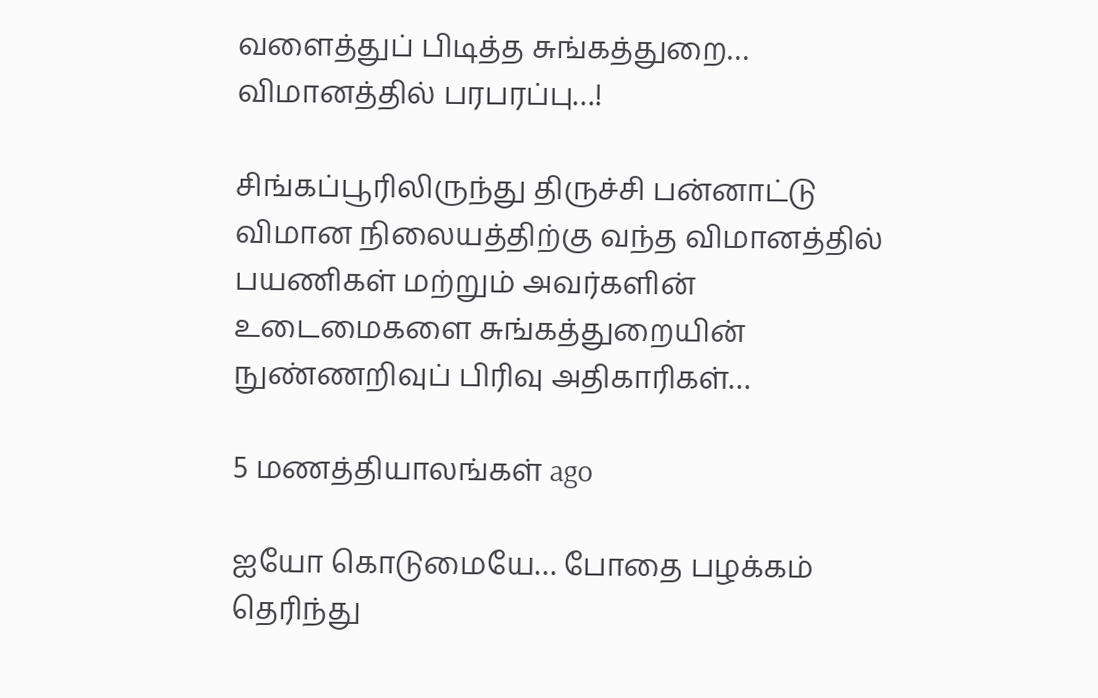வளைத்துப் பிடித்த சுங்கத்துறை… விமானத்தில் பரபரப்பு…!

சிங்கப்பூரிலிருந்து திருச்சி பன்னாட்டு விமான நிலையத்திற்கு வந்த விமானத்தில் பயணிகள் மற்றும் அவர்களின் உடைமைகளை சுங்கத்துறையின் நுண்ணறிவுப் பிரிவு அதிகாரிகள்…

5 மணத்தியாலங்கள் ago

ஐயோ கொடுமையே… போதை பழக்கம் தெரிந்து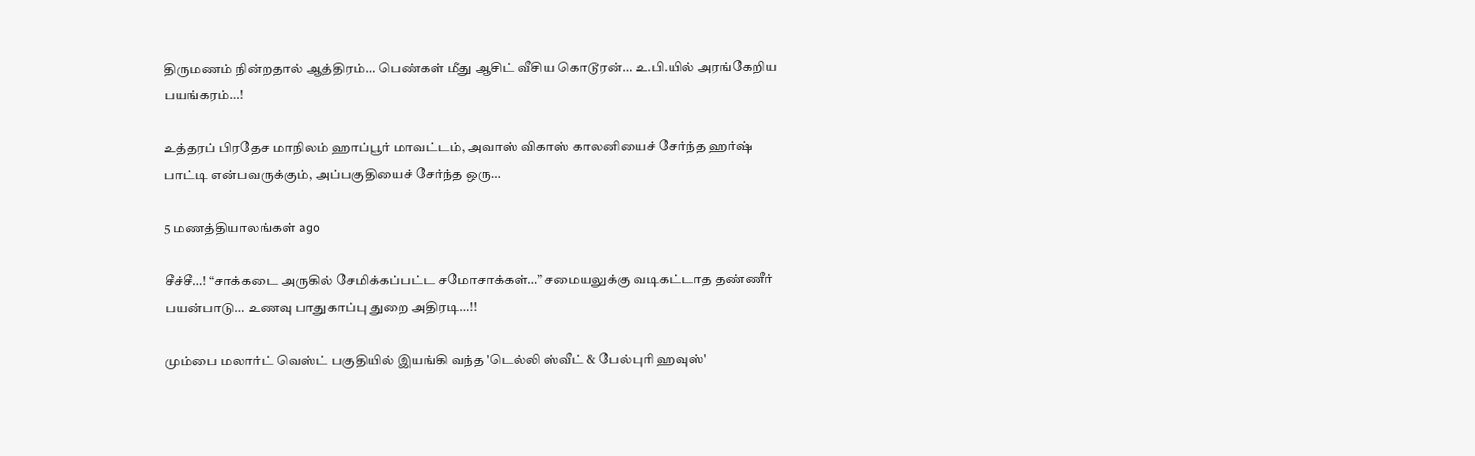திருமணம் நின்றதால் ஆத்திரம்… பெண்கள் மீது ஆசிட் வீசிய கொடூரன்… உ.பி.யில் அரங்கேறிய பயங்கரம்…!

உத்தரப் பிரதேச மாநிலம் ஹாப்பூர் மாவட்டம், அவாஸ் விகாஸ் காலனியைச் சேர்ந்த ஹர்ஷ் பாட்டி என்பவருக்கும், அப்பகுதியைச் சேர்ந்த ஒரு…

5 மணத்தியாலங்கள் ago

சீச்சீ…! “சாக்கடை அருகில் சேமிக்கப்பட்ட சமோசாக்கள்…” சமையலுக்கு வடிகட்டாத தண்ணீர் பயன்பாடு… உணவு பாதுகாப்பு துறை அதிரடி…!!

மும்பை மலார்ட் வெஸ்ட் பகுதியில் இயங்கி வந்த 'டெல்லி ஸ்வீட் & பேல்புரி ஹவுஸ்'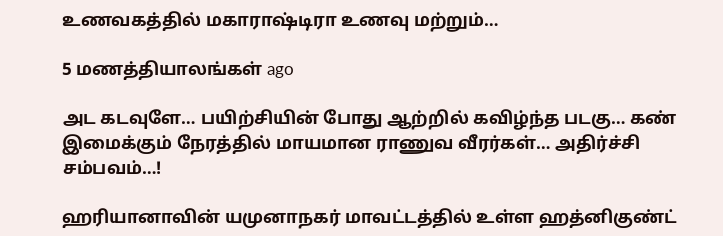உணவகத்தில் மகாராஷ்டிரா உணவு மற்றும்…

5 மணத்தியாலங்கள் ago

அட கடவுளே… பயிற்சியின் போது ஆற்றில் கவிழ்ந்த படகு… கண் இமைக்கும் நேரத்தில் மாயமான ராணுவ வீரர்கள்… அதிர்ச்சி சம்பவம்…!

ஹரியானாவின் யமுனாநகர் மாவட்டத்தில் உள்ள ஹத்னிகுண்ட்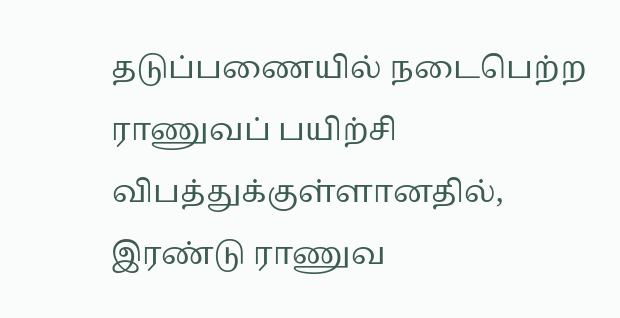தடுப்பணையில் நடைபெற்ற ராணுவப் பயிற்சி விபத்துக்குள்ளானதில், இரண்டு ராணுவ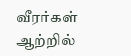வீரர்கள் ஆற்றில்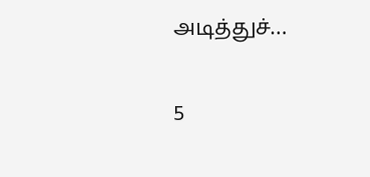அடித்துச்…

5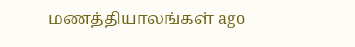மணத்தியாலங்கள் ago